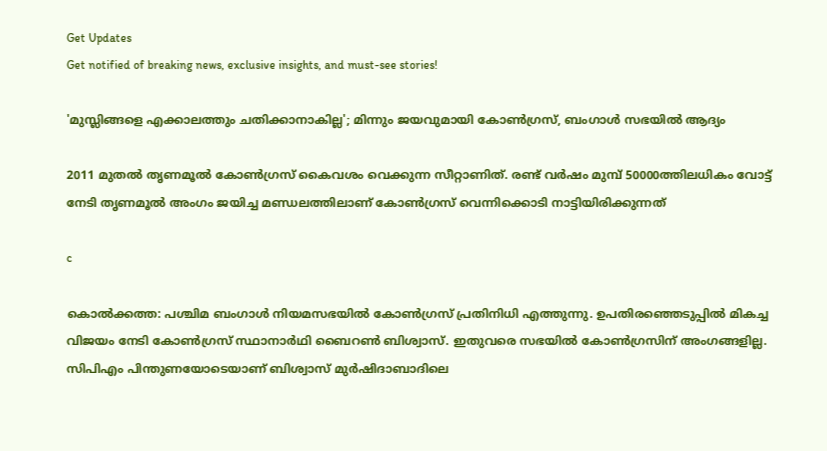Get Updates
Get notified of breaking news, exclusive insights, and must-see stories!

'മുസ്ലിങ്ങളെ എക്കാലത്തും ചതിക്കാനാകില്ല'; മിന്നും ജയവുമായി കോണ്‍ഗ്രസ്, ബംഗാള്‍ സഭയില്‍ ആദ്യം

2011 മുതല്‍ തൃണമൂല്‍ കോണ്‍ഗ്രസ് കൈവശം വെക്കുന്ന സീറ്റാണിത്. രണ്ട് വര്‍ഷം മുമ്പ് 50000ത്തിലധികം വോട്ട് നേടി തൃണമൂല്‍ അംഗം ജയിച്ച മണ്ഡലത്തിലാണ് കോണ്‍ഗ്രസ് വെന്നിക്കൊടി നാട്ടിയിരിക്കുന്നത്

c

കൊല്‍ക്കത്ത: പശ്ചിമ ബംഗാള്‍ നിയമസഭയില്‍ കോണ്‍ഗ്രസ് പ്രതിനിധി എത്തുന്നു. ഉപതിരഞ്ഞെടുപ്പില്‍ മികച്ച വിജയം നേടി കോണ്‍ഗ്രസ് സ്ഥാനാര്‍ഥി ബൈറണ്‍ ബിശ്വാസ്. ഇതുവരെ സഭയില്‍ കോണ്‍ഗ്രസിന് അംഗങ്ങളില്ല. സിപിഎം പിന്തുണയോടെയാണ് ബിശ്വാസ് മുര്‍ഷിദാബാദിലെ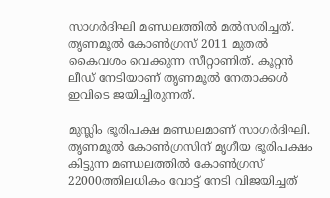സാഗര്‍ദിഘി മണ്ഡലത്തില്‍ മല്‍സരിച്ചത്. തൃണമൂല്‍ കോണ്‍ഗ്രസ് 2011 മുതല്‍ കൈവശം വെക്കുന്ന സീറ്റാണിത്. കൂറ്റന്‍ ലീഡ് നേടിയാണ് തൃണമൂല്‍ നേതാക്കള്‍ ഇവിടെ ജയിച്ചിരുന്നത്.

മുസ്ലിം ഭൂരിപക്ഷ മണ്ഡലമാണ് സാഗര്‍ദിഘി. തൃണമൂല്‍ കോണ്‍ഗ്രസിന് മൃഗീയ ഭൂരിപക്ഷം കിട്ടുന്ന മണ്ഡലത്തില്‍ കോണ്‍ഗ്രസ് 22000ത്തിലധികം വോട്ട് നേടി വിജയിച്ചത്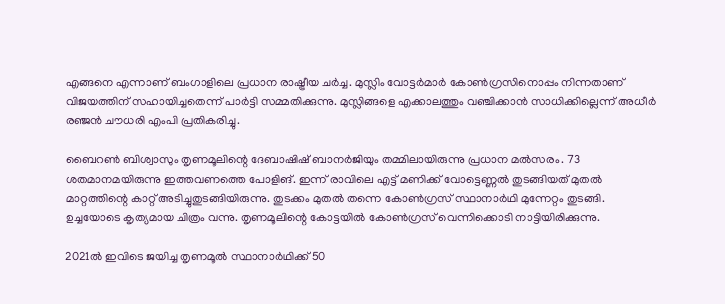എങ്ങനെ എന്നാണ് ബംഗാളിലെ പ്രധാന രാഷ്ട്രീയ ചര്‍ച്ച. മുസ്ലിം വോട്ടര്‍മാര്‍ കോണ്‍ഗ്രസിനൊപ്പം നിന്നതാണ് വിജയത്തിന് സഹായിച്ചതെന്ന് പാര്‍ട്ടി സമ്മതിക്കുന്നു. മുസ്ലിങ്ങളെ എക്കാലത്തും വഞ്ചിക്കാന്‍ സാധിക്കില്ലെന്ന് അധീര്‍ രഞ്ജന്‍ ചൗധരി എംപി പ്രതികരിച്ചു.

ബൈറണ്‍ ബിശ്വാസും തൃണമൂലിന്റെ ദേബാഷിഷ് ബാനര്‍ജിയും തമ്മിലായിരുന്നു പ്രധാന മല്‍സരം. 73 ശതമാനമയിരുന്നു ഇത്തവണത്തെ പോളിങ്. ഇന്ന് രാവിലെ എട്ട് മണിക്ക് വോട്ടെണ്ണല്‍ തുടങ്ങിയത് മുതല്‍ മാറ്റത്തിന്റെ കാറ്റ് അടിച്ചുതുടങ്ങിയിരുന്നു. തുടക്കം മുതല്‍ തന്നെ കോണ്‍ഗ്രസ് സ്ഥാനാര്‍ഥി മുന്നേറ്റം തുടങ്ങി. ഉച്ചയോടെ കൃത്യമായ ചിത്രം വന്നു. തൃണമൂലിന്റെ കോട്ടയില്‍ കോണ്‍ഗ്രസ് വെന്നിക്കൊടി നാട്ടിയിരിക്കുന്നു.

2021ല്‍ ഇവിടെ ജയിച്ച തൃണമൂല്‍ സ്ഥാനാര്‍ഥിക്ക് 50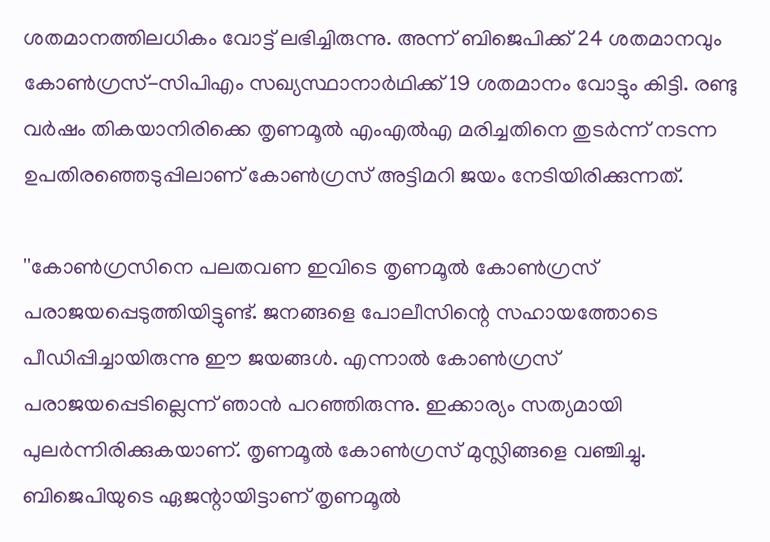ശതമാനത്തിലധികം വോട്ട് ലഭിച്ചിരുന്നു. അന്ന് ബിജെപിക്ക് 24 ശതമാനവും കോണ്‍ഗ്രസ്-സിപിഎം സഖ്യസ്ഥാനാര്‍ഥിക്ക് 19 ശതമാനം വോട്ടും കിട്ടി. രണ്ടു വര്‍ഷം തികയാനിരിക്കെ തൃണമൂല്‍ എംഎല്‍എ മരിച്ചതിനെ തുടര്‍ന്ന് നടന്ന ഉപതിരഞ്ഞെടുപ്പിലാണ് കോണ്‍ഗ്രസ് അട്ടിമറി ജയം നേടിയിരിക്കുന്നത്.

''കോണ്‍ഗ്രസിനെ പലതവണ ഇവിടെ തൃണമൂല്‍ കോണ്‍ഗ്രസ് പരാജയപ്പെടുത്തിയിട്ടുണ്ട്. ജനങ്ങളെ പോലീസിന്റെ സഹായത്തോടെ പീഡിപ്പിച്ചായിരുന്നു ഈ ജയങ്ങള്‍. എന്നാല്‍ കോണ്‍ഗ്രസ് പരാജയപ്പെടില്ലെന്ന് ഞാന്‍ പറഞ്ഞിരുന്നു. ഇക്കാര്യം സത്യമായി പുലര്‍ന്നിരിക്കുകയാണ്. തൃണമൂല്‍ കോണ്‍ഗ്രസ് മുസ്ലിങ്ങളെ വഞ്ചിച്ചു. ബിജെപിയുടെ ഏജന്റായിട്ടാണ് തൃണമൂല്‍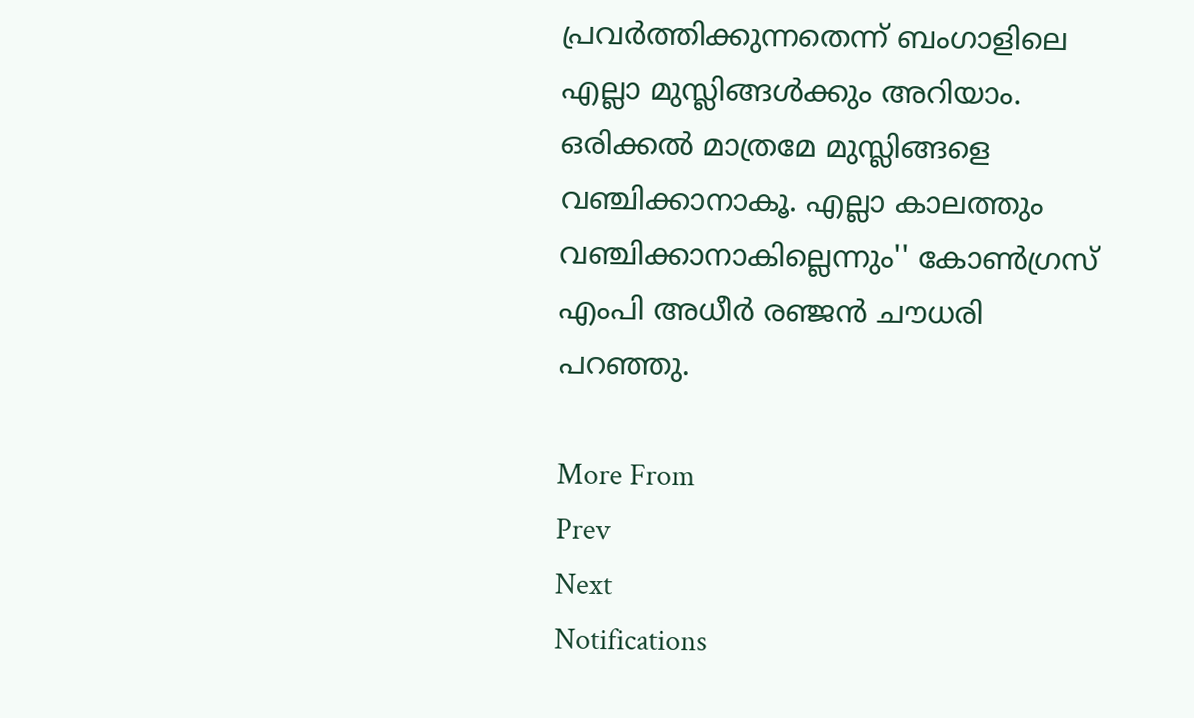പ്രവര്‍ത്തിക്കുന്നതെന്ന് ബംഗാളിലെ എല്ലാ മുസ്ലിങ്ങള്‍ക്കും അറിയാം. ഒരിക്കല്‍ മാത്രമേ മുസ്ലിങ്ങളെ വഞ്ചിക്കാനാകൂ. എല്ലാ കാലത്തും വഞ്ചിക്കാനാകില്ലെന്നും'' കോണ്‍ഗ്രസ് എംപി അധീര്‍ രഞ്ജന്‍ ചൗധരി പറഞ്ഞു.

More From
Prev
Next
Notifications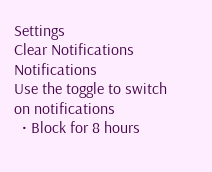Settings
Clear Notifications
Notifications
Use the toggle to switch on notifications
  • Block for 8 hours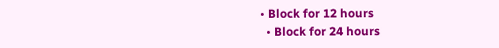• Block for 12 hours
  • Block for 24 hours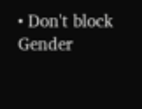• Don't block
Gender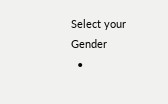Select your Gender
  •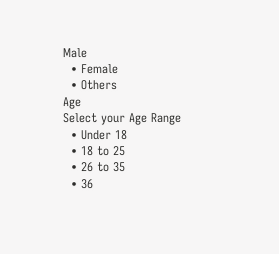Male
  • Female
  • Others
Age
Select your Age Range
  • Under 18
  • 18 to 25
  • 26 to 35
  • 36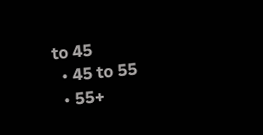to 45
  • 45 to 55
  • 55+